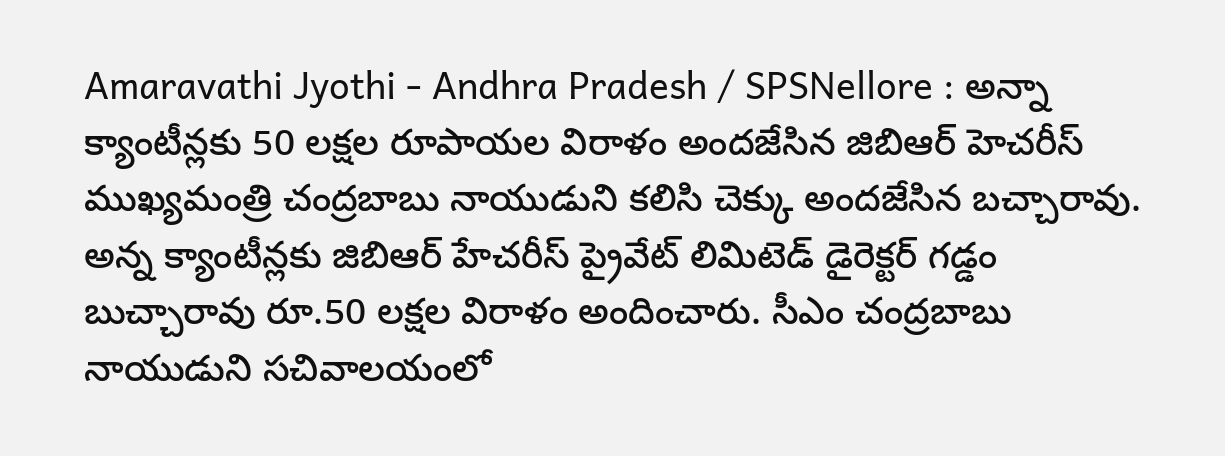Amaravathi Jyothi - Andhra Pradesh / SPSNellore : అన్నా క్యాంటీన్లకు 50 లక్షల రూపాయల విరాళం అందజేసిన జిబిఆర్ హెచరీస్ ముఖ్యమంత్రి చంద్రబాబు నాయుడుని కలిసి చెక్కు అందజేసిన బచ్చారావు. అన్న క్యాంటీన్లకు జిబిఆర్ హేచరీస్ ప్రైవేట్ లిమిటెడ్ డైరెక్టర్ గడ్డం బుచ్చారావు రూ.50 లక్షల విరాళం అందించారు. సీఎం చంద్రబాబు నాయుడుని సచివాలయంలో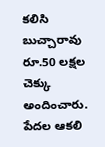కలిసి బుచ్చారావు రూ.50 లక్షల చెక్కు అందించారు. పేదల ఆకలి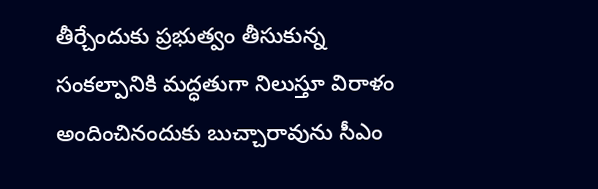తీర్చేందుకు ప్రభుత్వం తీసుకున్న సంకల్పానికి మద్ధతుగా నిలుస్తూ విరాళం అందించినందుకు బుచ్చారావును సీఎం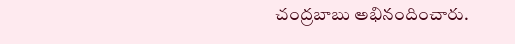చంద్రబాబు అభినందించారు.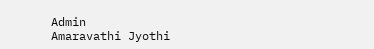Admin
Amaravathi Jyothi